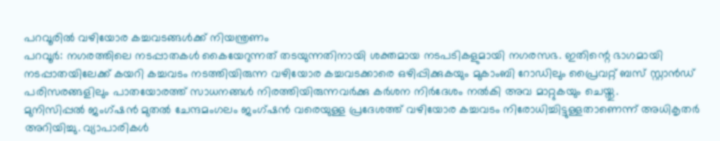പറവൂരിൽ വഴിയോര കച്ചവടങ്ങൾക്ക് നിയന്ത്രണം
പറവൂർ: നഗരത്തിലെ നടപ്പാതകൾ കൈയേറുന്നത് തടയുന്നതിനായി ശക്തമായ നടപടികളുമായി നഗരസഭ. ഇതിന്റെ ഭാഗമായി നടപ്പാതയിലേക്ക് കയറി കച്ചവടം നടത്തിയിരുന്ന വഴിയോര കച്ചവടക്കാരെ ഒഴിപ്പിക്കുകയും മുകാംബി റോഡിലും പ്രൈവറ്റ് ബസ് സ്റ്റാൻഡ് പരിസരങ്ങളിലും പാതയോരത്ത് സാധനങ്ങൾ നിരത്തിയിരുന്നവർക്കു കർശന നിർദേശം നൽകി അവ മാറ്റുകയും ചെയ്തു.
മുനിസിപ്പൽ ജംഗ്ഷൻ മുതൽ ചേന്ദമംഗലം ജംഗ്ഷൻ വരെയുള്ള പ്രദേശത്ത് വഴിയോര കച്ചവടം നിരോധിച്ചിട്ടുള്ളതാണെന്ന് അധികൃതർ അറിയിച്ചു. വ്യാപാരികൾ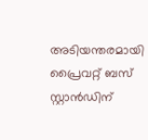അടിയന്തരമായി പ്രൈവറ്റ് ബസ് സ്റ്റാൻഡിന്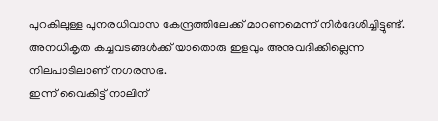പുറകിലുള്ള പുനരധിവാസ കേന്ദ്രത്തിലേക്ക് മാറണമെന്ന് നിർദേശിച്ചിട്ടുണ്ട്. അനധികൃത കച്ചവടങ്ങൾക്ക് യാതൊരു ഇളവും അനുവദിക്കില്ലെന്ന നിലപാടിലാണ് നഗരസഭ.
ഇന്ന് വൈകിട്ട് നാലിന്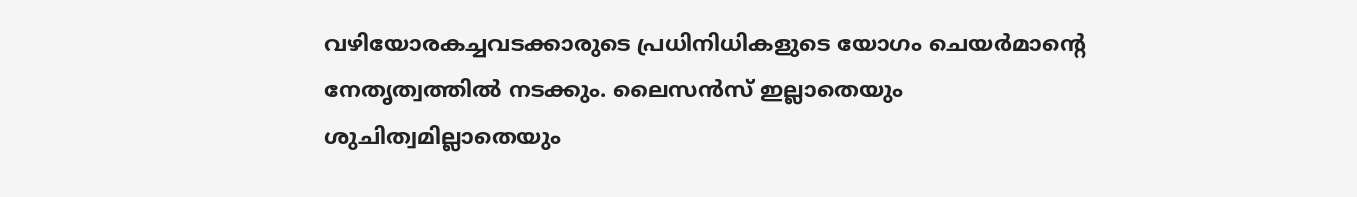വഴിയോരകച്ചവടക്കാരുടെ പ്രധിനിധികളുടെ യോഗം ചെയർമാന്റെ നേതൃത്വത്തിൽ നടക്കും. ലൈസൻസ് ഇല്ലാതെയും ശുചിത്വമില്ലാതെയും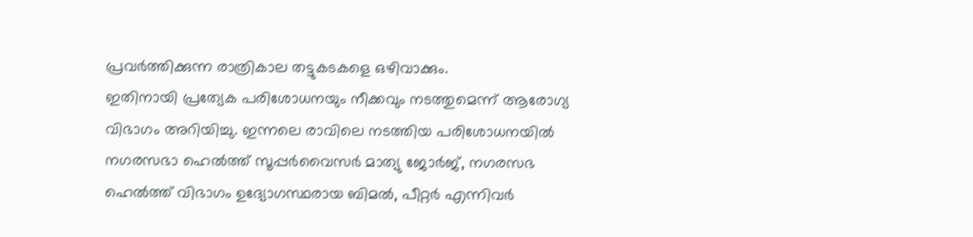പ്രവർത്തിക്കുന്ന രാത്രികാല തട്ടുകടകളെ ഒഴിവാക്കും.
ഇതിനായി പ്രത്യേക പരിശോധനയും നീക്കവും നടത്തുമെന്ന് ആരോഗ്യ വിഭാഗം അറിയിച്ചു. ഇന്നലെ രാവിലെ നടത്തിയ പരിശോധനയിൽ നഗരസഭാ ഹെൽത്ത് സൂപ്പർവൈസർ മാത്യു ജോർജ്, നഗരസഭ ഹെൽത്ത് വിഭാഗം ഉദ്യോഗസ്ഥരായ ബിമൽ, പീറ്റർ എന്നിവർ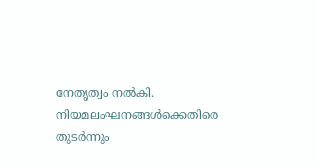നേതൃത്വം നൽകി.
നിയമലംഘനങ്ങൾക്കെതിരെ തുടർന്നും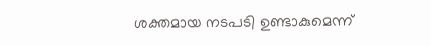ശക്തമായ നടപടി ഉണ്ടാകുമെന്ന്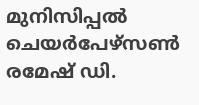മുനിസിപ്പൽ ചെയർപേഴ്സൺ രമേഷ് ഡി.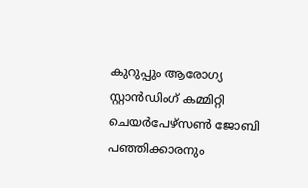കുറുപ്പും ആരോഗ്യ സ്റ്റാൻഡിംഗ് കമ്മിറ്റി ചെയർപേഴ്സൺ ജോബി പഞ്ഞിക്കാരനും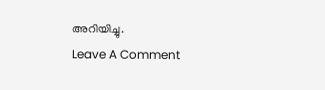അറിയിച്ചു.
Leave A Comment